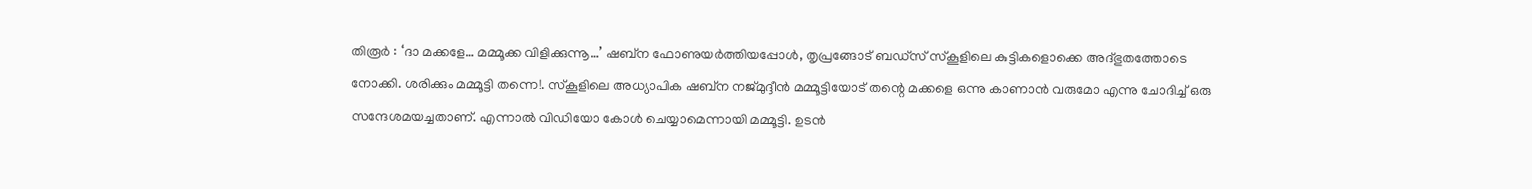തിരൂർ : ‘ദാ മക്കളേ… മമ്മൂക്ക വിളിക്കുന്നൂ…’ ഷബ്ന ഫോണുയർത്തിയപ്പോൾ, തൃപ്രങ്ങോട് ബഡ്സ് സ്കൂളിലെ കുട്ടികളൊക്കെ അദ്ഭുതത്തോടെ നോക്കി. ശരിക്കും മമ്മൂട്ടി തന്നെ!. സ്കൂളിലെ അധ്യാപിക ഷബ്ന നജ്മുദ്ദീൻ മമ്മൂട്ടിയോട് തന്റെ മക്കളെ ഒന്നു കാണാൻ വരുമോ എന്നു ചോദിച്ച് ഒരു സന്ദേശമയച്ചതാണ്. എന്നാൽ വിഡിയോ കോൾ ചെയ്യാമെന്നായി മമ്മൂട്ടി. ഉടൻ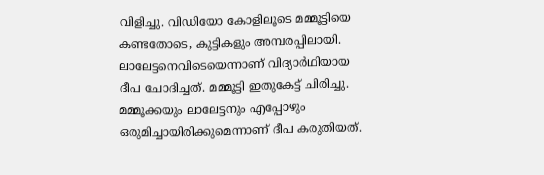വിളിച്ചു. വിഡിയോ കോളിലൂടെ മമ്മൂട്ടിയെ കണ്ടതോടെ, കുട്ടികളും അമ്പരപ്പിലായി.
ലാലേട്ടനെവിടെയെന്നാണ് വിദ്യാർഥിയായ ദീപ ചോദിച്ചത്. മമ്മൂട്ടി ഇതുകേട്ട് ചിരിച്ചു. മമ്മൂക്കയും ലാലേട്ടനും എപ്പോഴും ഒരുമിച്ചായിരിക്കുമെന്നാണ് ദീപ കരുതിയത്.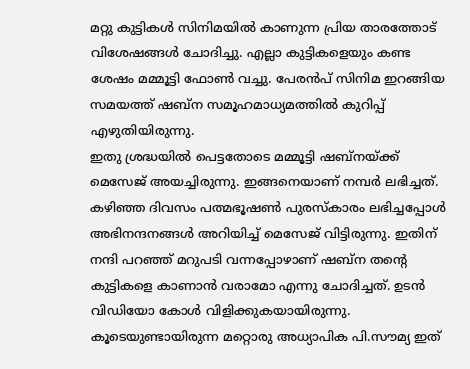മറ്റു കുട്ടികൾ സിനിമയിൽ കാണുന്ന പ്രിയ താരത്തോട് വിശേഷങ്ങൾ ചോദിച്ചു. എല്ലാ കുട്ടികളെയും കണ്ട ശേഷം മമ്മൂട്ടി ഫോൺ വച്ചു. പേരൻപ് സിനിമ ഇറങ്ങിയ സമയത്ത് ഷബ്ന സമൂഹമാധ്യമത്തിൽ കുറിപ്പ് എഴുതിയിരുന്നു.
ഇതു ശ്രദ്ധയിൽ പെട്ടതോടെ മമ്മൂട്ടി ഷബ്നയ്ക്ക് മെസേജ് അയച്ചിരുന്നു. ഇങ്ങനെയാണ് നമ്പർ ലഭിച്ചത്. കഴിഞ്ഞ ദിവസം പത്മഭൂഷൺ പുരസ്കാരം ലഭിച്ചപ്പോൾ അഭിനന്ദനങ്ങൾ അറിയിച്ച് മെസേജ് വിട്ടിരുന്നു. ഇതിന് നന്ദി പറഞ്ഞ് മറുപടി വന്നപ്പോഴാണ് ഷബ്ന തന്റെ കുട്ടികളെ കാണാൻ വരാമോ എന്നു ചോദിച്ചത്. ഉടൻ വിഡിയോ കോൾ വിളിക്കുകയായിരുന്നു. കൂടെയുണ്ടായിരുന്ന മറ്റൊരു അധ്യാപിക പി.സൗമ്യ ഇത്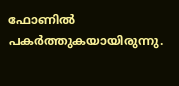ഫോണിൽ പകർത്തുകയായിരുന്നു.